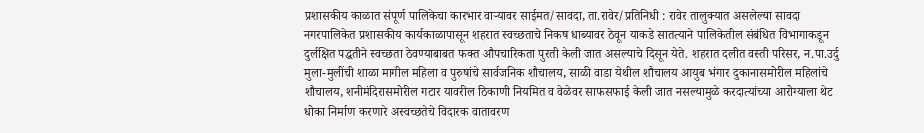प्रशासकीय काळात संपूर्ण पालिकेचा कारभार वाऱ्यावर साईमत/सावदा, ता.रावेर/प्रतिनिधी : रावेर तालुक्यात असलेल्या सावदा नगरपालिकेत प्रशासकीय कार्यकाळापासून शहरात स्वच्छताचे निकष धाब्यावर ठेवून याकडे सातत्याने पालिकेतील संबंधित विभागाकडून दुर्लक्षित पद्धतीने स्वच्छता ठेवण्याबाबत फक्त औपचारिकता पुरती केली जात असल्याचे दिसून येते. शहरात दलीत वस्ती परिसर, न.पा.उर्दु मुला-मुलींची शाळा मागील महिला व पुरुषांचे सार्वजनिक शौचालय, साळी वाडा येथील शौचालय आयुब भंगार दुकानासमोरील महिलांचे शौचालय, शनीमंदिरासमोरील गटार यावरील ठिकाणी नियमित व वेळेवर साफसफाई केली जात नसल्यामुळे करदात्यांच्या आरोग्याला थेट धोका निर्माण करणारे अस्वच्छतेचे विदारक वातावरण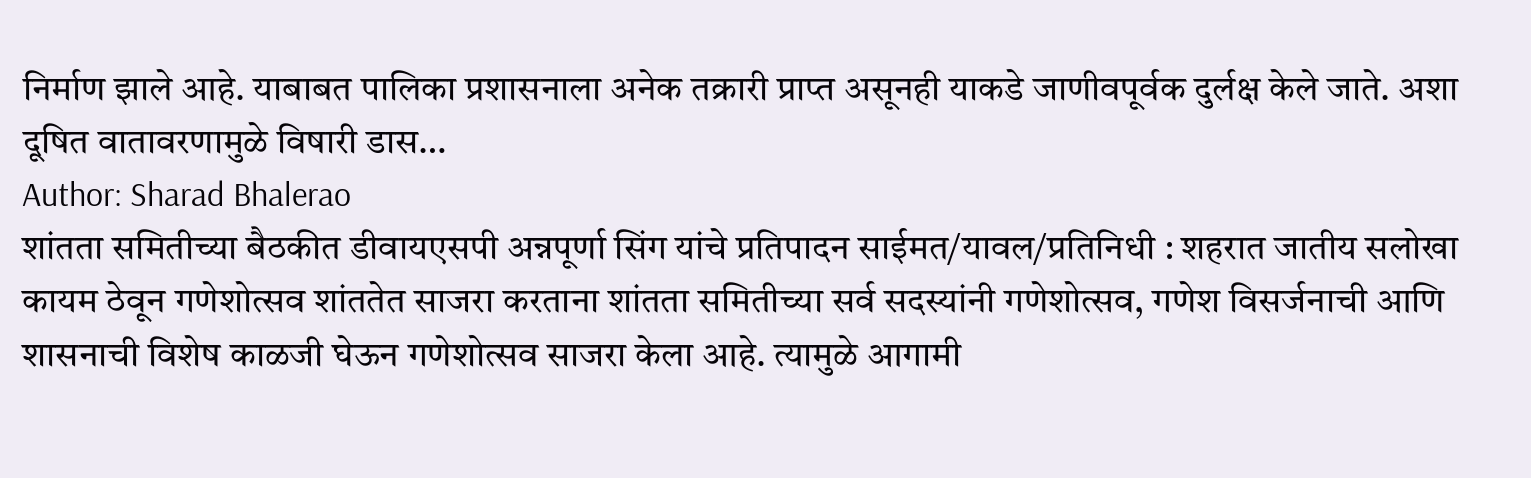निर्माण झाले आहे. याबाबत पालिका प्रशासनाला अनेक तक्रारी प्राप्त असूनही याकडे जाणीवपूर्वक दुर्लक्ष केले जाते. अशा दूषित वातावरणामुळे विषारी डास…
Author: Sharad Bhalerao
शांतता समितीच्या बैठकीत डीवायएसपी अन्नपूर्णा सिंग यांचे प्रतिपादन साईमत/यावल/प्रतिनिधी : शहरात जातीय सलोखा कायम ठेवून गणेशोत्सव शांततेत साजरा करताना शांतता समितीच्या सर्व सदस्यांनी गणेशोत्सव, गणेश विसर्जनाची आणि शासनाची विशेष काळजी घेऊन गणेशोत्सव साजरा केला आहे. त्यामुळे आगामी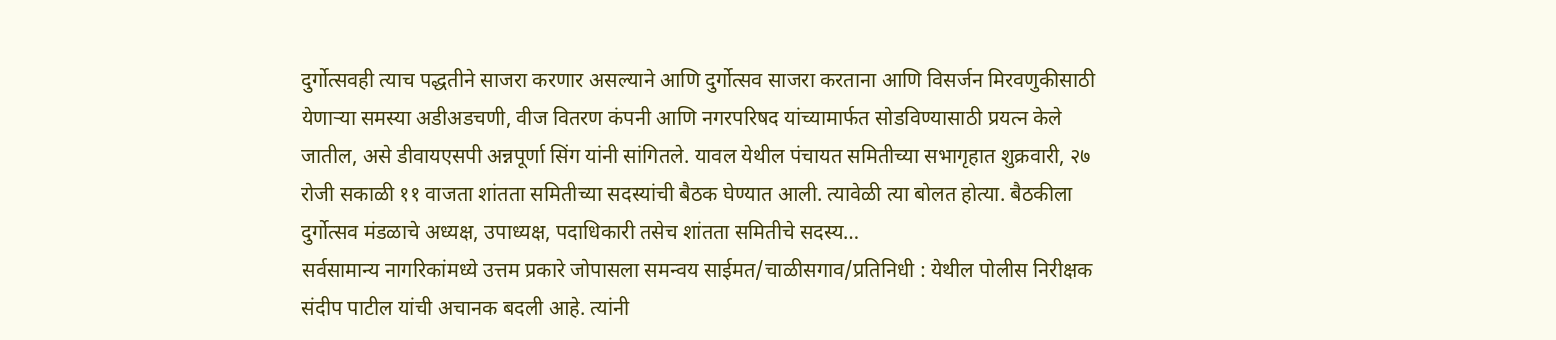दुर्गोत्सवही त्याच पद्धतीने साजरा करणार असल्याने आणि दुर्गोत्सव साजरा करताना आणि विसर्जन मिरवणुकीसाठी येणाऱ्या समस्या अडीअडचणी, वीज वितरण कंपनी आणि नगरपरिषद यांच्यामार्फत सोडविण्यासाठी प्रयत्न केले जातील, असे डीवायएसपी अन्नपूर्णा सिंग यांनी सांगितले. यावल येथील पंचायत समितीच्या सभागृहात शुक्रवारी, २७ रोजी सकाळी ११ वाजता शांतता समितीच्या सदस्यांची बैठक घेण्यात आली. त्यावेळी त्या बोलत होत्या. बैठकीला दुर्गोत्सव मंडळाचे अध्यक्ष, उपाध्यक्ष, पदाधिकारी तसेच शांतता समितीचे सदस्य…
सर्वसामान्य नागरिकांमध्ये उत्तम प्रकारे जोपासला समन्वय साईमत/चाळीसगाव/प्रतिनिधी : येथील पोलीस निरीक्षक संदीप पाटील यांची अचानक बदली आहे. त्यांनी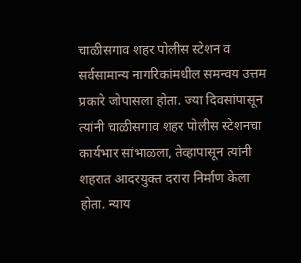चाळीसगाव शहर पोलीस स्टेशन व सर्वसामान्य नागरिकांमधील समन्वय उत्तम प्रकारे जोपासला होता. ज्या दिवसांपासून त्यांनी चाळीसगाव शहर पोलीस स्टेशनचा कार्यभार सांभाळला, तेव्हापासून त्यांनी शहरात आदरयुक्त दरारा निर्माण केला होता. न्याय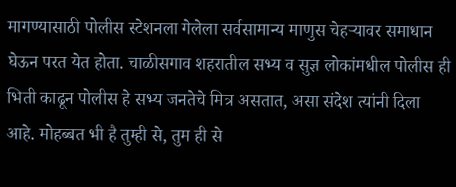मागण्यासाठी पोलीस स्टेशनला गेलेला सर्वसामान्य माणुस चेहऱ्यावर समाधान घेऊन परत येत होता. चाळीसगाव शहरातील सभ्य व सुज्ञ लोकांमधील पोलीस ही भिती काढून पोलीस हे सभ्य जनतेचे मित्र असतात, असा संदेश त्यांनी दिला आहे. मोहब्बत भी है तुम्ही से, तुम ही से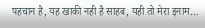पहचान है, यह खाकी नही है साहब, यही तो मेरा इनाम…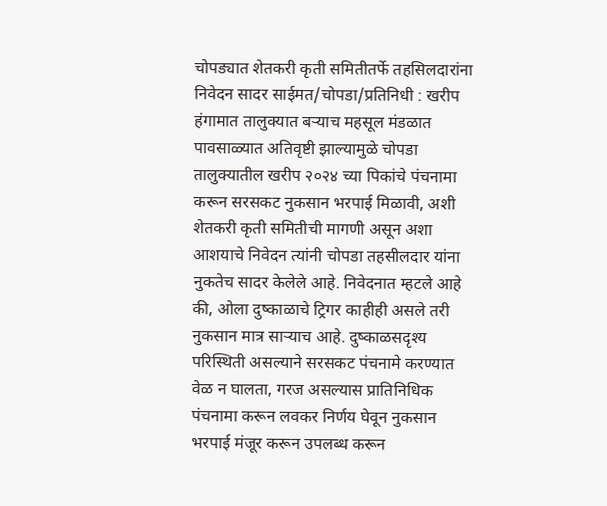चोपड्यात शेतकरी कृती समितीतर्फे तहसिलदारांना निवेदन सादर साईमत/चोपडा/प्रतिनिधी : खरीप हंगामात तालुक्यात बऱ्याच महसूल मंडळात पावसाळ्यात अतिवृष्टी झाल्यामुळे चोपडा तालुक्यातील खरीप २०२४ च्या पिकांचे पंचनामा करून सरसकट नुकसान भरपाई मिळावी, अशी शेतकरी कृती समितीची मागणी असून अशा आशयाचे निवेदन त्यांनी चोपडा तहसीलदार यांना नुकतेच सादर केलेले आहे. निवेदनात म्हटले आहे की, ओला दुष्काळाचे ट्रिगर काहीही असले तरी नुकसान मात्र साऱ्याच आहे. दुष्काळसदृश्य परिस्थिती असल्याने सरसकट पंचनामे करण्यात वेळ न घालता, गरज असल्यास प्रातिनिधिक पंचनामा करून लवकर निर्णय घेवून नुकसान भरपाई मंजूर करून उपलब्ध करून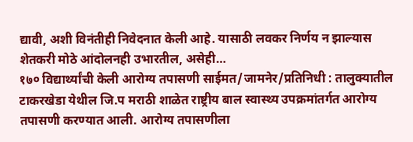द्यावी, अशी विनंतीही निवेदनात केली आहे. यासाठी लवकर निर्णय न झाल्यास शेतकरी मोठे आंदोलनही उभारतील, असेही…
१७० विद्यार्थ्यांची केली आरोग्य तपासणी साईमत/जामनेर/प्रतिनिधी : तालुक्यातील टाकरखेडा येथील जि.प मराठी शाळेत राष्ट्रीय बाल स्वास्थ्य उपक्रमांतर्गत आरोग्य तपासणी करण्यात आली. आरोग्य तपासणीला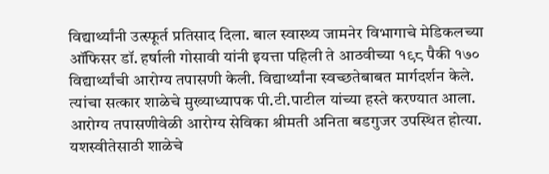विद्यार्थ्यांनी उत्स्फूर्त प्रतिसाद दिला. बाल स्वास्थ्य जामनेर विभागाचे मेडिकलच्या ऑफिसर डॉ. हर्षाली गोसावी यांनी इयत्ता पहिली ते आठवीच्या १९८ पैकी १७० विद्यार्थ्यांची आरोग्य तपासणी केली. विद्यार्थ्यांना स्वच्छतेबाबत मार्गदर्शन केले. त्यांचा सत्कार शाळेचे मुख्याध्यापक पी.टी.पाटील यांच्या हस्ते करण्यात आला. आरोग्य तपासणीवेळी आरोग्य सेविका श्रीमती अनिता बडगुजर उपस्थित होत्या. यशस्वीतेसाठी शाळेचे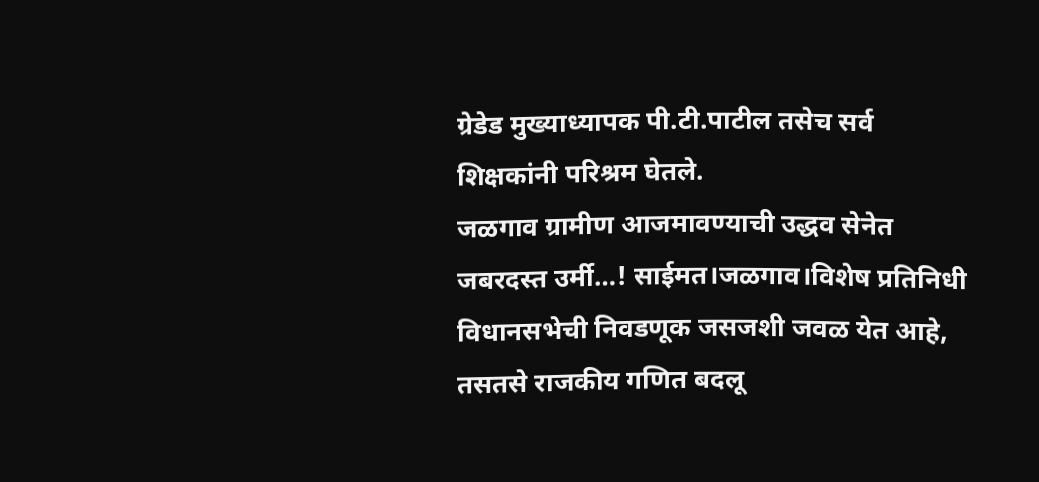ग्रेडेड मुख्याध्यापक पी.टी.पाटील तसेच सर्व शिक्षकांनी परिश्रम घेतले.
जळगाव ग्रामीण आजमावण्याची उद्धव सेनेत जबरदस्त उर्मी…! साईमत।जळगाव।विशेष प्रतिनिधी विधानसभेची निवडणूक जसजशी जवळ येत आहे, तसतसे राजकीय गणित बदलू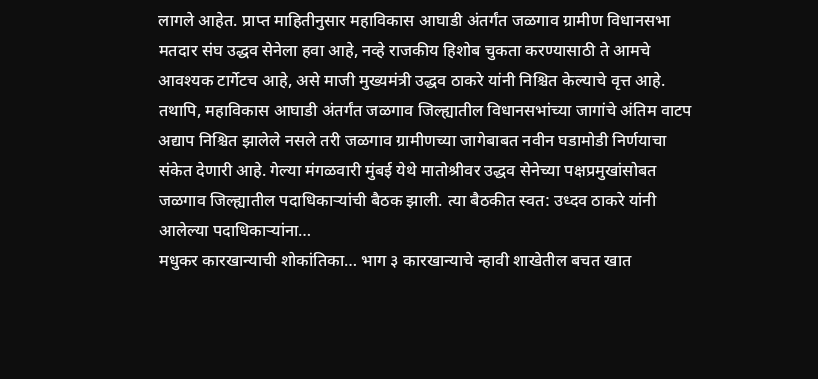लागले आहेत. प्राप्त माहितीनुसार महाविकास आघाडी अंतर्गंत जळगाव ग्रामीण विधानसभा मतदार संघ उद्धव सेनेला हवा आहे, नव्हे राजकीय हिशोब चुकता करण्यासाठी ते आमचे आवश्यक टार्गेटच आहे, असे माजी मुख्यमंत्री उद्धव ठाकरे यांनी निश्चित केल्याचे वृत्त आहे. तथापि, महाविकास आघाडी अंतर्गंत जळगाव जिल्ह्यातील विधानसभांच्या जागांचे अंतिम वाटप अद्याप निश्चित झालेले नसले तरी जळगाव ग्रामीणच्या जागेबाबत नवीन घडामोडी निर्णयाचा संकेत देणारी आहे. गेल्या मंगळवारी मुंबई येथे मातोश्रीवर उद्धव सेनेच्या पक्षप्रमुखांसोबत जळगाव जिल्ह्यातील पदाधिकाऱ्यांची बैठक झाली. त्या बैठकीत स्वत: उध्दव ठाकरे यांनी आलेल्या पदाधिकाऱ्यांना…
मधुकर कारखान्याची शोकांतिका… भाग ३ कारखान्याचे न्हावी शाखेतील बचत खात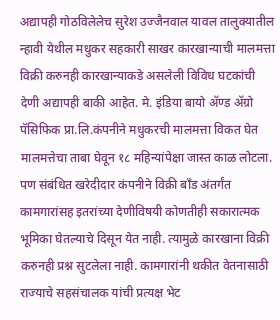अद्यापही गोठविलेलेच सुरेश उज्जैनवाल यावल तालुक्यातील न्हावी येथील मधुकर सहकारी साखर कारखान्याची मालमत्ता विक्री करुनही कारखान्याकडे असलेली विविध घटकांची देणी अद्यापही बाकी आहेत. मे. इंडिया बायो ॲण्ड ॲग्रो पॅसिफिक प्रा.लि.कंपनीने मधुकरची मालमत्ता विकत घेत मालमत्तेचा ताबा घेवून १८ महिन्यांपेक्षा जास्त काळ लोटला. पण संबंधित खरेदीदार कंपनीने विक्री बाँड अंतर्गंत कामगारांसह इतरांच्या देणीविषयी कोणतीही सकारात्मक भूमिका घेतल्याचे दिसून येत नाही. त्यामुळे कारखाना विक्री करुनही प्रश्न सुटलेला नाही. कामगारांनी थकीत वेतनासाठी राज्याचे सहसंचालक यांची प्रत्यक्ष भेट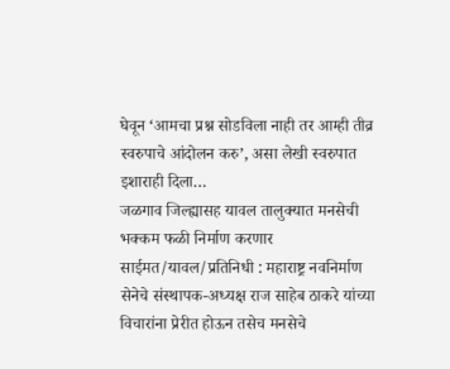घेवून ‘आमचा प्रश्न सोडविला नाही तर आम्ही तीव्र स्वरुपाचे आंदोलन करु’, असा लेखी स्वरुपात इशाराही दिला…
जळगाव जिल्ह्यासह यावल तालुक्यात मनसेची भक्कम फळी निर्माण करणार साईमत/यावल/प्रतिनिधी : महाराष्ट्र नवनिर्माण सेनेचे संस्थापक-अध्यक्ष राज साहेब ठाकरे यांच्या विचारांना प्रेरीत होऊन तसेच मनसेचे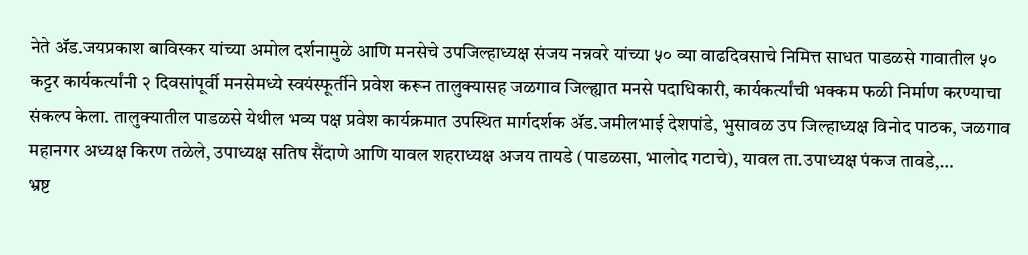नेते ॲड.जयप्रकाश बाविस्कर यांच्या अमोल दर्शनामुळे आणि मनसेचे उपजिल्हाध्यक्ष संजय नन्नवरे यांच्या ५० व्या वाढदिवसाचे निमित्त साधत पाडळसे गावातील ५० कट्टर कार्यकर्त्यांनी २ दिवसांपूर्वी मनसेमध्ये स्वयंस्फूर्तीने प्रवेश करून तालुक्यासह जळगाव जिल्ह्यात मनसे पदाधिकारी, कार्यकर्त्यांची भक्कम फळी निर्माण करण्याचा संकल्प केला. तालुक्यातील पाडळसे येथील भव्य पक्ष प्रवेश कार्यक्रमात उपस्थित मार्गदर्शक ॲड.जमीलभाई देशपांडे, भुसावळ उप जिल्हाध्यक्ष विनोद पाठक, जळगाव महानगर अध्यक्ष किरण तळेले, उपाध्यक्ष सतिष सैंदाणे आणि यावल शहराध्यक्ष अजय तायडे (पाडळसा, भालोद गटाचे), यावल ता.उपाध्यक्ष पंकज तावडे,…
भ्रष्ट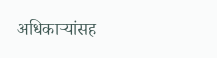अधिकाऱ्यांसह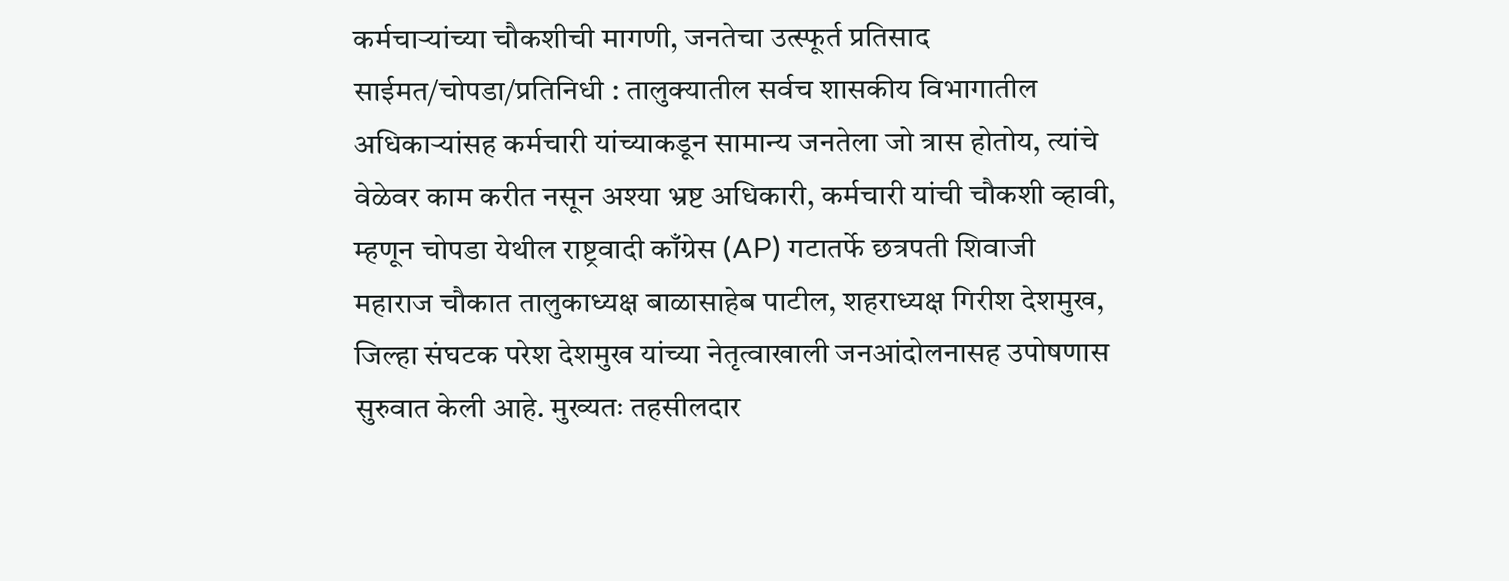कर्मचाऱ्यांच्या चौकशीची मागणी, जनतेचा उत्स्फूर्त प्रतिसाद साईमत/चोपडा/प्रतिनिधी : तालुक्यातील सर्वच शासकीय विभागातील अधिकाऱ्यांसह कर्मचारी यांच्याकडून सामान्य जनतेला जो त्रास होतोय, त्यांचे वेळेवर काम करीत नसून अश्या भ्रष्ट अधिकारी, कर्मचारी यांची चौकशी व्हावी, म्हणून चोपडा येथील राष्ट्रवादी काँग्रेस (AP) गटातर्फे छत्रपती शिवाजी महाराज चौकात तालुकाध्यक्ष बाळासाहेब पाटील, शहराध्यक्ष गिरीश देशमुख, जिल्हा संघटक परेश देशमुख यांच्या नेतृत्वाखाली जनआंदोलनासह उपोषणास सुरुवात केली आहे. मुख्यतः तहसीलदार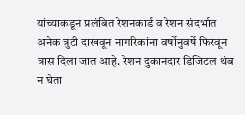यांच्याकडून प्रलंबित रेशनकार्ड व रेशन संदर्भात अनेक त्रुटी दाखवून नागरिकांना वर्षोनुवर्षे फिरवून त्रास दिला जात आहे. रेशन दुकानदार डिजिटल थंब न घेता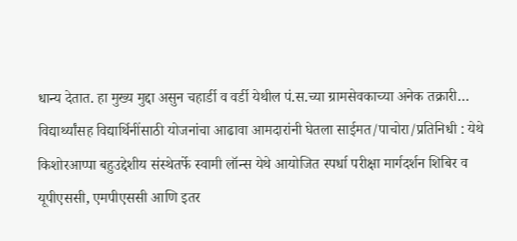धान्य देतात. हा मुख्य मुद्दा असुन चहार्डी व वर्डी येथील पं.स.च्या ग्रामसेवकाच्या अनेक तक्रारी…
विद्यार्थ्यांसह विद्यार्थिनींसाठी योजनांचा आढावा आमदारांनी घेतला साईमत/पाचोरा/प्रतिनिधी : येथे किशोरआप्पा बहुउद्देशीय संस्थेतर्फे स्वामी लॉन्स येथे आयोजित स्पर्धा परीक्षा मार्गदर्शन शिबिर व यूपीएससी, एमपीएससी आणि इतर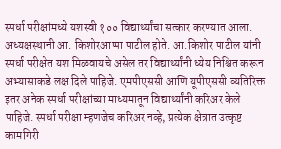स्पर्धा परीक्षांमध्ये यशस्वी १०० विद्यार्थ्यांचा सत्कार करण्यात आला. अध्यक्षस्थानी आ. किशोरआप्पा पाटील होते. आ.किशोर पाटील यांनी स्पर्धा परीक्षेत यश मिळवायचे असेल तर विद्यार्थ्यांनी ध्येय निश्चित करून अभ्यासाकडे लक्ष दिले पाहिजे. एमपीएससी आणि यूपीएससी व्यतिरिक्त इतर अनेक स्पर्धा परीक्षांच्या माध्यमातून विद्यार्थ्यांनी करिअर केले पाहिजे. स्पर्धा परीक्षा म्हणजेच करिअर नव्हे, प्रत्येक क्षेत्रात उत्कृष्ट कामगिरी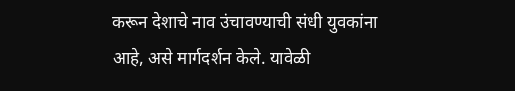करून देशाचे नाव उंचावण्याची संधी युवकांना आहे, असे मार्गदर्शन केले. यावेळी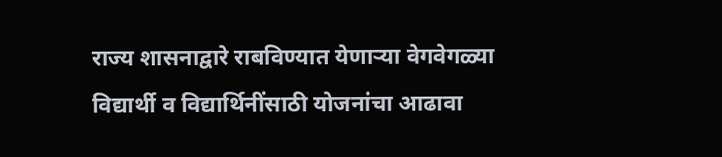राज्य शासनाद्वारे राबविण्यात येणाऱ्या वेगवेगळ्या विद्यार्थी व विद्यार्थिनींसाठी योजनांचा आढावा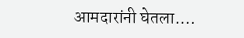आमदारांनी घेतला.…